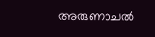അരുണാചല്‍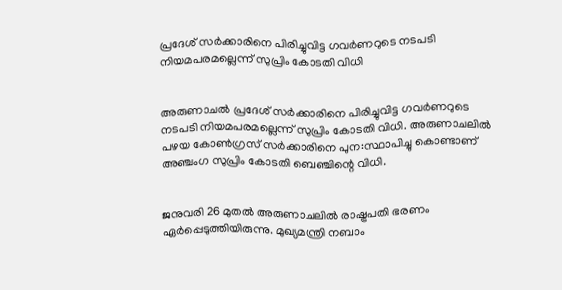പ്രദേശ് സര്‍ക്കാരിനെ പിരിച്ചുവിട്ട ഗവര്‍ണറുടെ നടപടി നിയമപരമല്ലെന്ന് സുപ്രിം കോടതി വിധി


അരുണാചല്‍ പ്രദേശ് സര്‍ക്കാരിനെ പിരിച്ചുവിട്ട ഗവര്‍ണറുടെ നടപടി നിയമപരമല്ലെന്ന് സുപ്രിം കോടതി വിധി. അരുണാചലില്‍ പഴയ കോണ്‍ഗ്രസ് സര്‍ക്കാരിനെ പുന:സ്ഥാപിച്ചു കൊണ്ടാണ് അഞ്ചംഗ സുപ്രിം കോടതി ബെഞ്ചിന്റെ വിധി.


ജനുവരി 26 മുതല്‍ അരുണാചലില്‍ രാഷ്ട്രപതി ഭരണം ഏര്‍പ്പെടുത്തിയിരുന്നു. മുഖ്യമന്ത്രി നബാം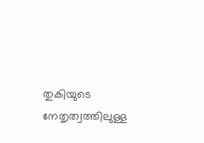തുകിയുടെ നേതൃത്വത്തിലുള്ള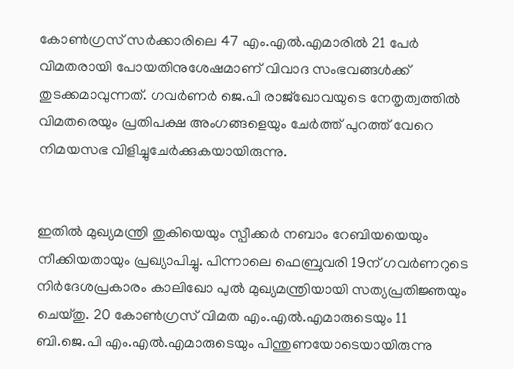കോണ്‍ഗ്രസ് സര്‍ക്കാരിലെ 47 എം.എല്‍.എമാരില്‍ 21 പേര്‍ വിമതരായി പോയതിനുശേഷമാണ് വിവാദ സംഭവങ്ങള്‍ക്ക് തുടക്കമാവുന്നത്. ഗവര്‍ണര്‍ ജെ.പി രാജ്‌ഖോവയുടെ നേതൃത്വത്തില്‍ വിമതരെയും പ്രതിപക്ഷ അംഗങ്ങളെയും ചേര്‍ത്ത് പുറത്ത് വേറെ നിമയസഭ വിളിച്ചുചേര്‍ക്കുകയായിരുന്നു.


ഇതില്‍ മുഖ്യമന്ത്രി തുകിയെയും സ്പീക്കര്‍ നബാം റേബിയയെയും നീക്കിയതായും പ്രഖ്യാപിച്ചു. പിന്നാലെ ഫെബ്രുവരി 19ന് ഗവര്‍ണറുടെ നിര്‍ദേശപ്രകാരം കാലിഖോ പുല്‍ മുഖ്യമന്ത്രിയായി സത്യപ്രതിജ്ഞയും ചെയ്തു. 20 കോണ്‍ഗ്രസ് വിമത എം.എല്‍.എമാരുടെയും 11 ബി.ജെ.പി എം.എല്‍.എമാരുടെയും പിന്തുണയോടെയായിരുന്നു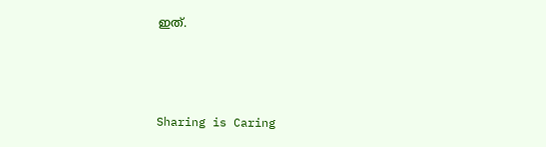ഇത്.



Sharing is Caring